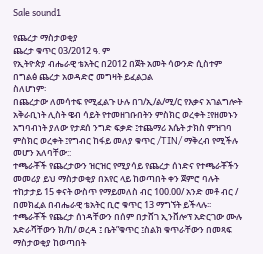Sale sound1

የጨረታ ማስታወቂያ
ጨረታ ቁጥር 03/2012 ዓ. ም
የኢትዮጵያ ብሔራዊ ቴአትር በ2012 በጀት አመት ሳውንድ ሲስተም በግልፅ ጨረታ አወዳድሮ መግዛት ይፈልጋል
ስለሆነም፡
በጨረታው ለመሳተፍ የሚፈልጉ ሁሉ በገ/ኢ/ል/ሚ/ር የእቃና አገልግሎት አቅራቢነት ሊስት ዌብ ሳይት የተመዘገቡበትን ምስክር ወረቀት ፤የዘመኑን አግባብነት ያለው የታደሰ ንግድ ፍቃድ ፤ተጨማሪ እሴት ታክስ ምዝገባ ምስክር ወረቀት ፤የግብር ከፋይ መለያ ቁጥር /TIN/ ማቅረብ የሚችሉ መሆን አለባቸው::
ተጫራቾች የጨረታውን ዝርዝር የሚያሳይ የጨረታ ሰነድና የተጫራቾችን መመሪያ ይህ ማስታወቂያ በአየር ላይ ከወጣበት ቀን ጀምሮ ባሉት ተከታታይ 15 ቀናት ውስጥ የማይመለስ ብር 100.00/ አንድ መቶ ብር / በመክፈል በብሔራዊ ቴአትር ቢሮ ቁጥር 13 ማግኘት ይችላሉ፡፡
ተጫራቾች የጨረታ ሰነዳቸውን በሰም በታሸገ ኢንቨሎፕ አድርገው ሙሉ አድራሻቸውን ክ/ከ/ ወረዳ ፤ ቤት”ቁጥር ፤ስልክ ቁጥራቸውን በመጻፍ ማስታወቂያ ከወጣበት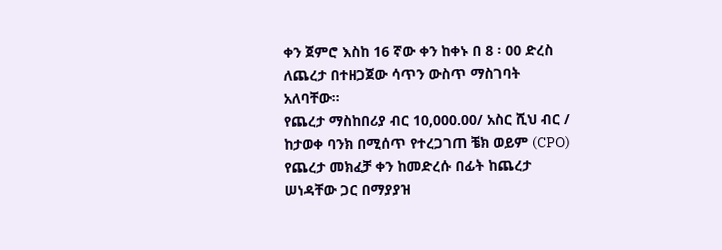ቀን ጀምሮ እስከ 16 ኛው ቀን ከቀኑ በ 8 ፡ 00 ድረስ ለጨረታ በተዘጋጀው ሳጥን ውስጥ ማስገባት አለባቸው፡፡
የጨረታ ማስከበሪያ ብር 10,000.00/ አስር ሺህ ብር / ከታወቀ ባንክ በሚሰጥ የተረጋገጠ ቼክ ወይም (CPO) የጨረታ መክፈቻ ቀን ከመድረሱ በፊት ከጨረታ ሠነዳቸው ጋር በማያያዝ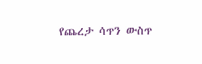የጨረታ ሳጥን ውስጥ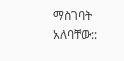ማስገባት አለባቸው::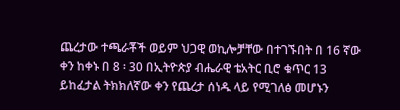ጨረታው ተጫራቾች ወይም ህጋዊ ወኪሎቻቸው በተገኙበት በ 16 ኛው ቀን ከቀኑ በ 8 ፡ 30 በኢትዮጵያ ብሔራዊ ቴአትር ቢሮ ቁጥር 13 ይከፈታል ትክክለኛው ቀን የጨረታ ሰነዱ ላይ የሚገለፅ መሆኑን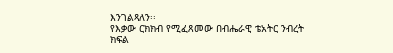እንገልጻለን፡፡
የእቃው ርክክብ የሚፈጸመው በብሔራዊ ቴአትር ንብረት ክፍል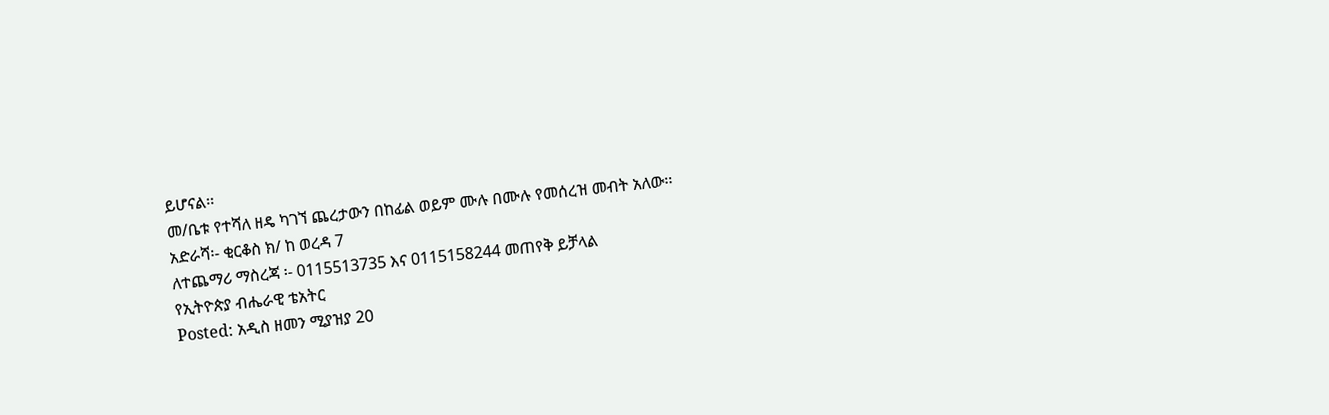ይሆናል፡፡
መ/ቤቱ የተሻለ ዘዴ ካገኘ ጨረታውን በከፊል ወይም ሙሉ በሙሉ የመሰረዝ መብት አለው፡፡
አድራሻ፡- ቂርቆስ ክ/ ከ ወረዳ 7
ለተጨማሪ ማስረጃ ፡- 0115513735 እና 0115158244 መጠየቅ ይቻላል
የኢትዮጵያ ብሔራዊ ቴአትር
Posted: አዲስ ዘመን ሚያዝያ 20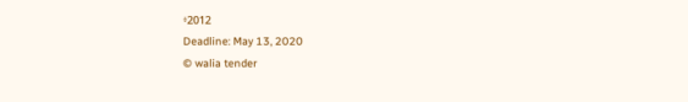፥2012
Deadline: May 13, 2020
© walia tender